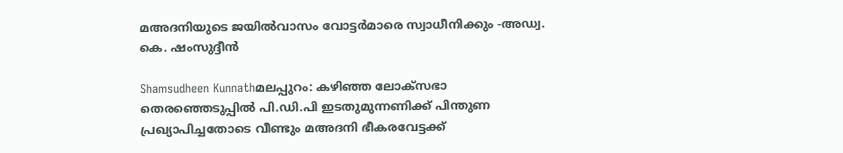മഅദനിയുടെ ജയില്‍വാസം വോട്ടര്‍മാരെ സ്വാധീനിക്കും -അഡ്വ. കെ. ഷംസുദ്ദീന്‍

Shamsudheen Kunnathമലപ്പുറം: കഴിഞ്ഞ ലോക്‌സഭാ തെരഞ്ഞെടുപ്പില്‍ പി.ഡി.പി ഇടതുമുന്നണിക്ക് പിന്തുണ പ്രഖ്യാപിച്ചതോടെ വീണ്ടും മഅദനി ഭീകരവേട്ടക്ക്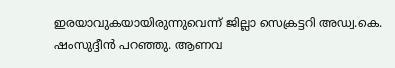ഇരയാവുകയായിരുന്നുവെന്ന് ജില്ലാ സെക്രട്ടറി അഡ്വ.കെ. ഷംസുദ്ദീന്‍ പറഞ്ഞു. ആണവ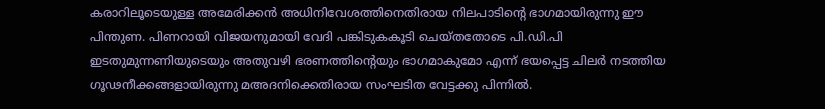കരാറിലൂടെയുള്ള അമേരിക്കന്‍ അധിനിവേശത്തിനെതിരായ നിലപാടിന്റെ ഭാഗമായിരുന്നു ഈ പിന്തുണ. പിണറായി വിജയനുമായി വേദി പങ്കിടുകകൂടി ചെയ്തതോടെ പി.ഡി.പി ഇടതുമുന്നണിയുടെയും അതുവഴി ഭരണത്തിന്റെയും ഭാഗമാകുമോ എന്ന് ഭയപ്പെട്ട ചിലര്‍ നടത്തിയ ഗൂഢനീക്കങ്ങളായിരുന്നു മഅദനിക്കെതിരായ സംഘടിത വേട്ടക്കു പിന്നില്‍.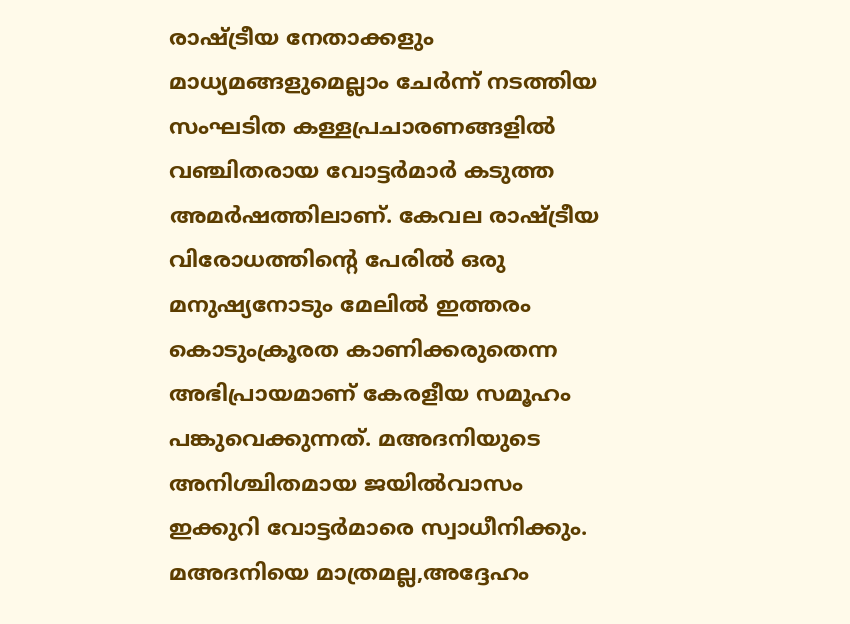രാഷ്ട്രീയ നേതാക്കളും മാധ്യമങ്ങളുമെല്ലാം ചേര്‍ന്ന് നടത്തിയ സംഘടിത കള്ളപ്രചാരണങ്ങളില്‍ വഞ്ചിതരായ വോട്ടര്‍മാര്‍ കടുത്ത അമര്‍ഷത്തിലാണ്. കേവല രാഷ്ട്രീയ വിരോധത്തിന്റെ പേരില്‍ ഒരു മനുഷ്യനോടും മേലില്‍ ഇത്തരം കൊടുംക്രൂരത കാണിക്കരുതെന്ന അഭിപ്രായമാണ് കേരളീയ സമൂഹം പങ്കുവെക്കുന്നത്. മഅദനിയുടെ അനിശ്ചിതമായ ജയില്‍വാസം ഇക്കുറി വോട്ടര്‍മാരെ സ്വാധീനിക്കും. മഅദനിയെ മാത്രമല്ല,അദ്ദേഹം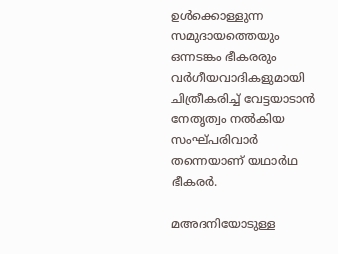ഉള്‍ക്കൊള്ളുന്ന സമുദായത്തെയും ഒന്നടങ്കം ഭീകരരും വര്‍ഗീയവാദികളുമായി ചിത്രീകരിച്ച് വേട്ടയാടാന്‍ നേതൃത്വം നല്‍കിയ സംഘ്പരിവാര്‍ തന്നെയാണ് യഥാര്‍ഥ ഭീകരര്‍.

മഅദനിയോടുള്ള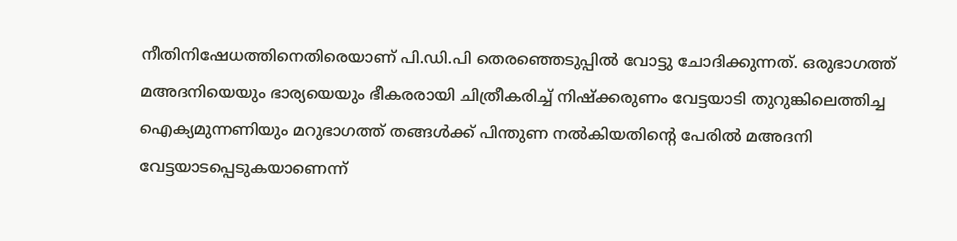നീതിനിഷേധത്തിനെതിരെയാണ് പി.ഡി.പി തെരഞ്ഞെടുപ്പില്‍ വോട്ടു ചോദിക്കുന്നത്. ഒരുഭാഗത്ത് മഅദനിയെയും ഭാര്യയെയും ഭീകരരായി ചിത്രീകരിച്ച് നിഷ്‌ക്കരുണം വേട്ടയാടി തുറുങ്കിലെത്തിച്ച ഐക്യമുന്നണിയും മറുഭാഗത്ത് തങ്ങള്‍ക്ക് പിന്തുണ നല്‍കിയതിന്റെ പേരില്‍ മഅദനി വേട്ടയാടപ്പെടുകയാണെന്ന്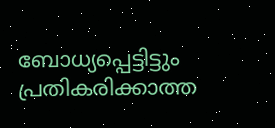ബോധ്യപ്പെട്ടിട്ടും പ്രതികരിക്കാത്ത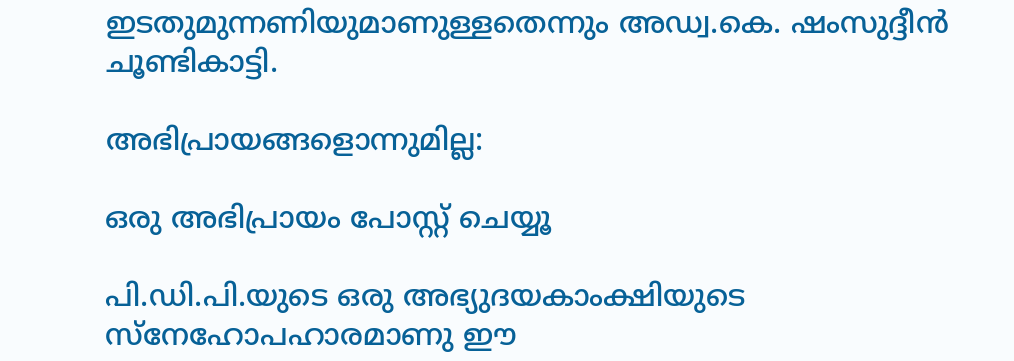ഇടതുമുന്നണിയുമാണുള്ളതെന്നും അഡ്വ.കെ. ഷംസുദ്ദീന്‍ ചൂണ്ടികാട്ടി.

അഭിപ്രായങ്ങളൊന്നുമില്ല:

ഒരു അഭിപ്രായം പോസ്റ്റ് ചെയ്യൂ

പി.ഡി.പി.യുടെ ഒരു അഭ്യുദയകാംക്ഷിയുടെ സ്നേഹോപഹാരമാണു ഈ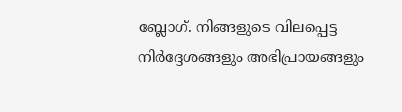ബ്ലോഗ്. നിങ്ങളുടെ വിലപ്പെട്ട നിര്‍ദ്ദേശങ്ങളും അഭിപ്രായങ്ങളും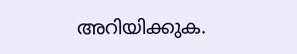അറിയിക്കുക.